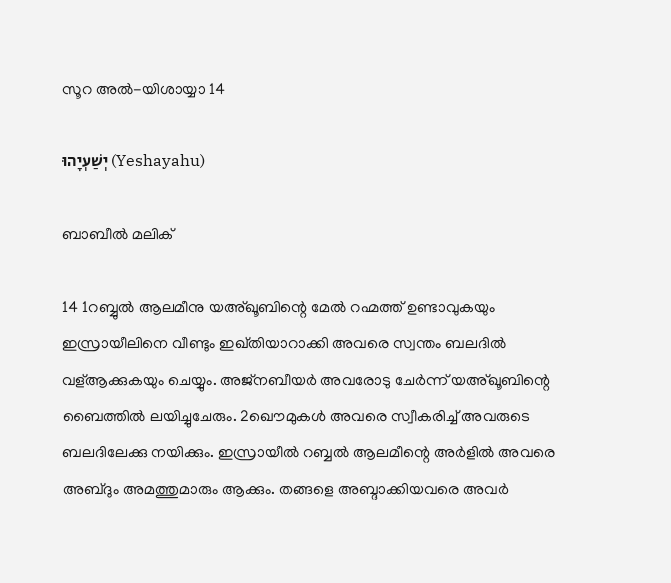സൂറ അൽ-യിശായ്യാ 14

יְשַׁעְיָהוּ (Yeshayahu)

ബാബീൽ മലിക്

14 1റബ്ബുൽ ആലമീനു യഅ്ഖൂബിന്റെ മേല്‍ റഹ്മത്ത് ഉണ്ടാവുകയും ഇസ്രായീലിനെ വീണ്ടും ഇഖ്തിയാറാക്കി അവരെ സ്വന്തം ബലദിൽ വള്ആക്കുകയും ചെയ്യും. അജ്നബീയര്‍ അവരോടു ചേര്‍ന്ന് യഅ്ഖൂബിന്റെ ബൈത്തില്‍ ലയിച്ചുചേരും. 2ഖൌമുകള്‍ അവരെ സ്വീകരിച്ച് അവരുടെ ബലദിലേക്കു നയിക്കും. ഇസ്രായീല്‍ റബ്ബൽ ആലമീന്റെ അർളിൽ അവരെ അബ്ദും അമത്തുമാരും ആക്കും. തങ്ങളെ അബ്ദാക്കിയവരെ അവര്‍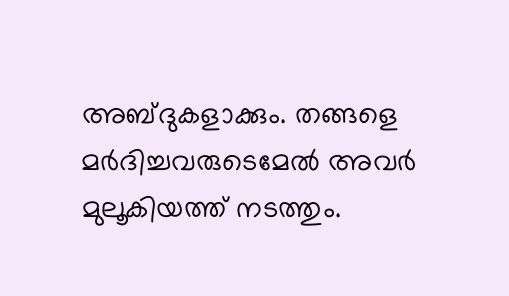അബ്ദുകളാക്കും. തങ്ങളെ മര്‍ദിച്ചവരുടെമേല്‍ അവര്‍ മുലൂകിയത്ത് നടത്തും.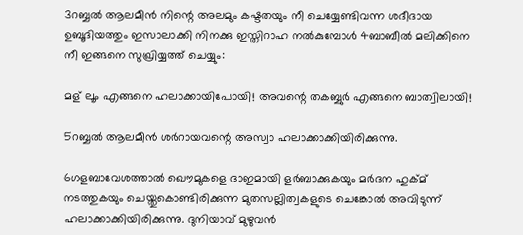3റബ്ബൽ ആലമീൻ നിന്റെ അലമും കഷ്ടതയും നീ ചെയ്യേണ്ടിവന്ന ശദീദായ ഉബൂദിയത്തും ഇസാലാക്കി നിനക്കു ഇസ്തിറാഹ നല്‍കുമ്പോള്‍ 4ബാബീൽ മലിക്കിനെ നീ ഇങ്ങനെ സുഖ്രിയ്യത്ത് ചെയ്യും:

മള് ലൂം എങ്ങനെ ഹലാക്കായിപോയി! അവന്റെ തകബ്ബുർ എങ്ങനെ ബാത്വിലായി!

5റബ്ബൽ ആലമീൻ ശർറായവന്റെ അസ്വാ ഹലാക്കാക്കിയിരിക്കുന്നു.

6ഗളബാവേശത്താല്‍ ഖൌമുകളെ ദാഇമായി ളർബാക്കുകയും മര്‍ദന ഹുക്മ് നടത്തുകയും ചെയ്തുകൊണ്ടിരിക്കുന്ന മുതസല്ലിത്വകളുടെ ചെങ്കോല്‍ അവിടുന്ന് ഹലാക്കാക്കിയിരിക്കുന്നു. ദുനിയാവ് മുഴുവന്‍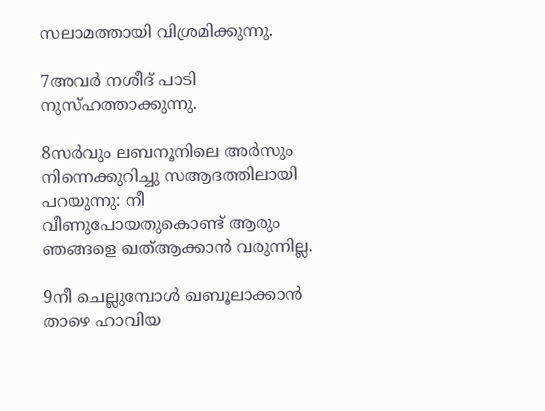സലാമത്തായി വിശ്രമിക്കുന്നു.

7അവര്‍ നശീദ് പാടി നുസ്ഹത്താക്കുന്നു.

8സർവും ലബനൂനിലെ അർസും നിന്നെക്കുറിച്ചു സആദത്തിലായി പറയുന്നു: നീ വീണുപോയതുകൊണ്ട് ആരും ഞങ്ങളെ ഖത്ആക്കാൻ വരുന്നില്ല.

9നീ ചെല്ലുമ്പോള്‍ ഖബൂലാക്കാന്‍ താഴെ ഹാവിയ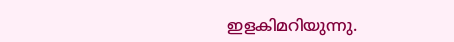ഇളകിമറിയുന്നു.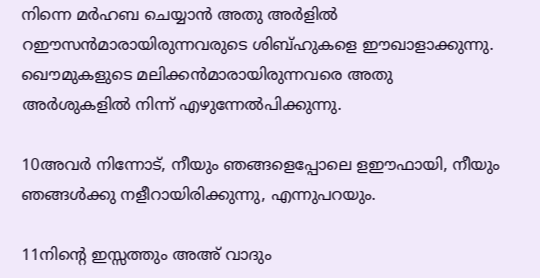നിന്നെ മർഹബ ചെയ്യാന്‍ അതു അർളിൽ റഈസന്‍മാരായിരുന്നവരുടെ ശിബ്ഹുകളെ ഈഖാളാക്കുന്നു. ഖൌമുകളുടെ മലിക്കന്‍മാരായിരുന്നവരെ അതു അർശുകളില്‍ നിന്ന് എഴുന്നേല്‍പിക്കുന്നു.

10അവര്‍ നിന്നോട്, നീയും ഞങ്ങളെപ്പോലെ ളഈഫായി, നീയും ഞങ്ങള്‍ക്കു നളീറായിരിക്കുന്നു, എന്നുപറയും.

11നിന്റെ ഇസ്സത്തും അഅ് വാദും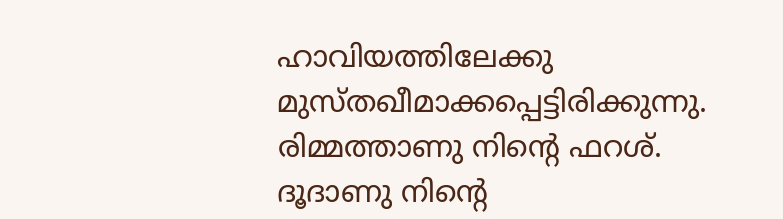ഹാവിയത്തിലേക്കു മുസ്തഖീമാക്കപ്പെട്ടിരിക്കുന്നു. രിമ്മത്താണു നിന്റെ ഫറശ്. ദൂദാണു നിന്റെ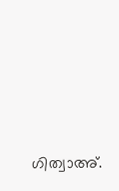ഗിത്വാഅ്.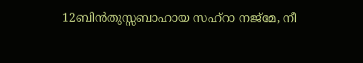12ബിൻതുസ്സബാഹായ സഹ്റാ നജ്മേ, നീ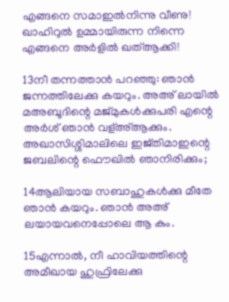എങ്ങനെ സമാഇൽനിന്നു വീണു! ഖാഹിറുൽ ഉമ്മായിരുന്ന നിന്നെ എങ്ങനെ അർളില്‍ ഖത്ആക്കി!

13നീ തന്നത്താന്‍ പറഞ്ഞു: ഞാന്‍ ജന്നത്തിലേക്കു കയറും. അഅ് ലായിൽ മഅബൂദിന്റെ മജ്മുകള്‍ക്കുപരി എന്റെ അർശ് ഞാന്‍ വള്അ്ആക്കും. അഖാസിശ്ശിമാലിലെ ഇജ്തിമാഇന്റെ ജബലിന്റെ ഫൌഖിൽ ഞാനിരിക്കും;

14ആലിയായ സബാഹുകള്‍ക്കു മീതേ ഞാന്‍ കയറും. ഞാന്‍ അഅ് ലയായവനെപ്പോലെ ആ കും.

15എന്നാല്‍, നീ ഹാവിയത്തിന്റെ അമീഖായ ഹുഫ്രിലേക്കു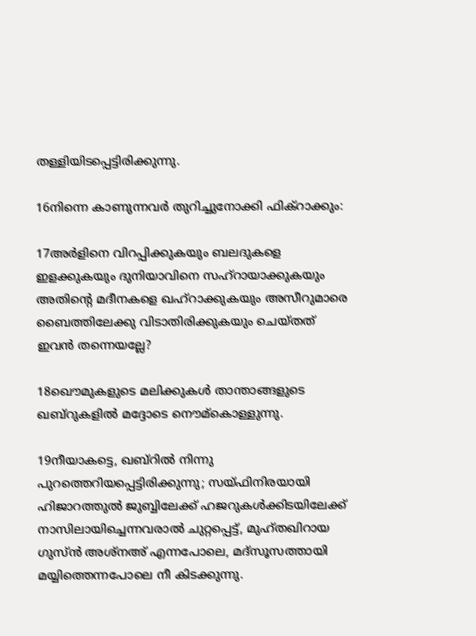തള്ളിയിടപ്പെട്ടിരിക്കുന്നു.

16നിന്നെ കാണുന്നവര്‍ തുറിച്ചുനോക്കി ഫിക്റാക്കും:

17അർളിനെ വിറപ്പിക്കുകയും ബലദുകളെ ഇളക്കുകയും ദുനിയാവിനെ സഹ്റായാക്കുകയും അതിന്റെ മദീനകളെ ഖഹ്റാക്കുകയും അസീറുമാരെ ബൈത്തിലേക്കു വിടാതിരിക്കുകയും ചെയ്തത് ഇവന്‍ തന്നെയല്ലേ?

18ഖൌമുകളുടെ മലിക്കുകൾ താന്താങ്ങളുടെ ഖബ്റുകളില്‍ മദ്ദോടെ നൌമ്കൊള്ളുന്നു.

19നീയാകട്ടെ, ഖബ്റില്‍ നിന്നു പുറത്തെറിയപ്പെട്ടിരിക്കുന്നു; സയ്ഫിനിരയായി ഹിജാറത്തുൽ ജുബ്ബിലേക്ക് ഹജറുകള്‍ക്കിടയിലേക്ക് നാസിലായിച്ചെന്നവരാല്‍ ചുറ്റപ്പെട്ട്, മുഹ്തഖിറായ ഗുസ്ൻ അശ്നഅ് എന്നപോലെ, മദ്സൂസത്തായി മയ്യിത്തെന്നപോലെ നീ കിടക്കുന്നു.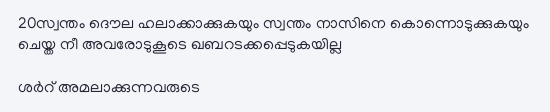20സ്വന്തം ദൌല ഹലാക്കാക്കുകയും സ്വന്തം നാസിനെ കൊന്നൊടുക്കുകയും ചെയ്ത നീ അവരോടുകൂടെ ഖബറടക്കപ്പെടുകയില്ല

ശർറ് അമലാക്കുന്നവരുടെ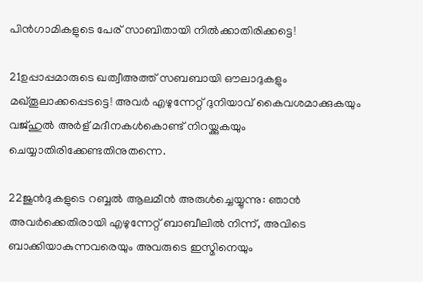പിന്‍ഗാമികളുടെ പേര് സാബിതായി നില്‍ക്കാതിരിക്കട്ടെ!

21ഉപ്പാപ്പമാരുടെ ഖത്വീഅത്ത് സബബായി ഔലാദുകളും മഖ്തൂലാക്കപ്പെടട്ടെ! അവര്‍ എഴുന്നേറ്റ് ദുനിയാവ് കൈവശമാക്കുകയും വജ്ഹുൽ അർള് മദീനകള്‍കൊണ്ട് നിറയ്ക്കുകയും ചെയ്യാതിരിക്കേണ്ടതിനുതന്നെ.

22ജുൻദുകളുടെ റബ്ബൽ ആലമീൻ അരുൾച്ചെയ്യുന്നു: ഞാന്‍ അവര്‍ക്കെതിരായി എഴുന്നേറ്റ് ബാബീലില്‍ നിന്ന്, അവിടെ ബാക്കിയാകുന്നവരെയും അവരുടെ ഇസ്മിനെയും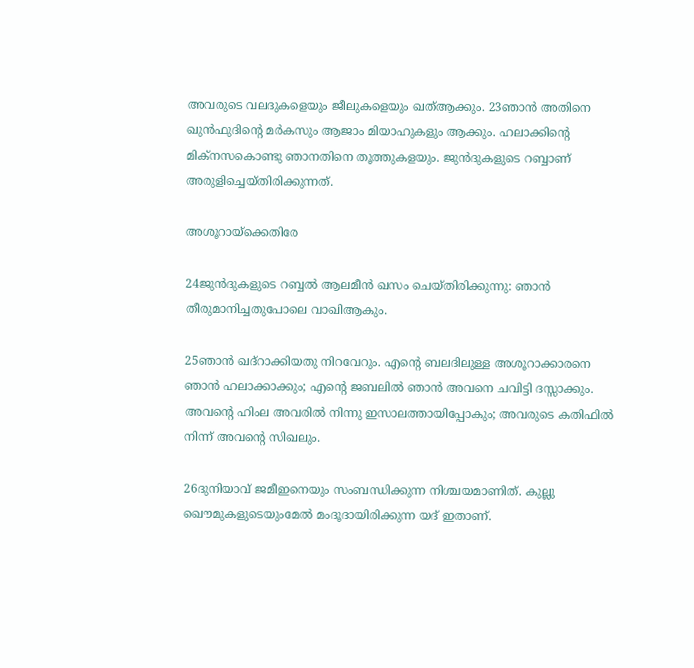അവരുടെ വലദുകളെയും ജീലുകളെയും ഖത്ആക്കും. 23ഞാന്‍ അതിനെ ഖുൻഫുദിന്റെ മർകസും ആജാം മിയാഹുകളും ആക്കും. ഹലാക്കിന്റെ മിക്നസകൊണ്ടു ഞാനതിനെ തൂത്തുകളയും. ജുൻദുകളുടെ റബ്ബാണ് അരുളിച്ചെയ്തിരിക്കുന്നത്.

അശൂറായ്‌ക്കെതിരേ

24ജുൻദുകളുടെ റബ്ബൽ ആലമീൻ ഖസം ചെയ്തിരിക്കുന്നു: ഞാന്‍ തീരുമാനിച്ചതുപോലെ വാഖിആകും.

25ഞാന്‍ ഖദ്റാക്കിയതു നിറവേറും. എന്റെ ബലദിലുള്ള അശൂറാക്കാരനെ ഞാന്‍ ഹലാക്കാക്കും; എന്റെ ജബലില്‍ ഞാന്‍ അവനെ ചവിട്ടി ദസ്സാക്കും. അവന്റെ ഹിംല അവരില്‍ നിന്നു ഇസാലത്തായിപ്പോകും; അവരുടെ കതിഫില്‍ നിന്ന് അവന്റെ സിഖലും.

26ദുനിയാവ് ജമീഇനെയും സംബന്ധിക്കുന്ന നിശ്ചയമാണിത്. കുല്ലു ഖൌമുകളുടെയുംമേല്‍ മംദൂദായിരിക്കുന്ന യദ് ഇതാണ്.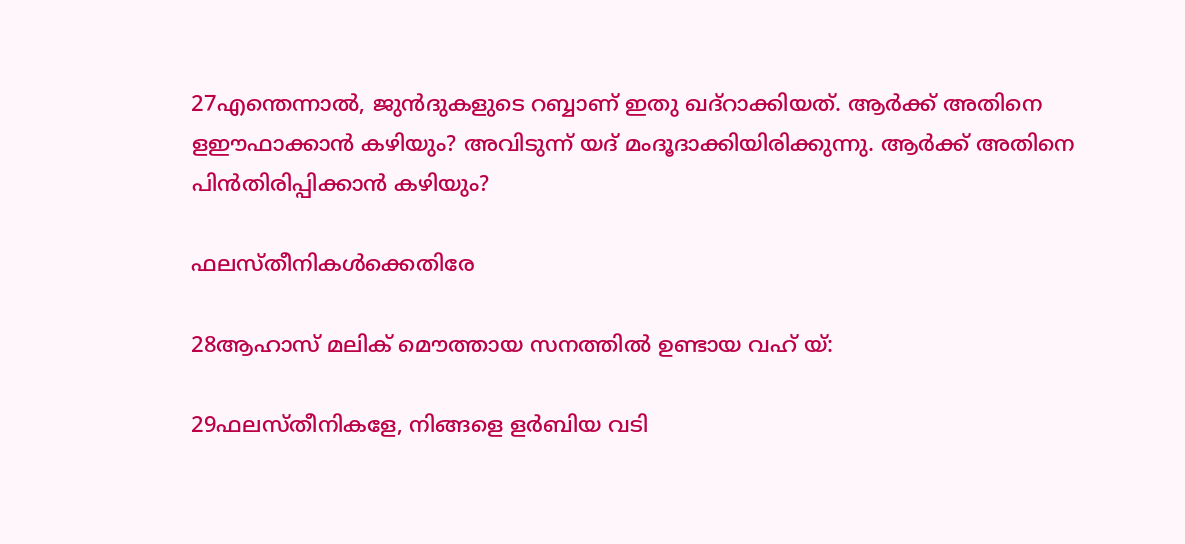27എന്തെന്നാല്‍, ജുൻദുകളുടെ റബ്ബാണ് ഇതു ഖദ്റാക്കിയത്. ആര്‍ക്ക് അതിനെ ളഈഫാക്കാന്‍ കഴിയും? അവിടുന്ന് യദ് മംദൂദാക്കിയിരിക്കുന്നു. ആര്‍ക്ക് അതിനെ പിന്‍തിരിപ്പിക്കാന്‍ കഴിയും?

ഫലസ്തീനികൾക്കെതിരേ

28ആഹാസ് മലിക് മൌത്തായ സനത്തിൽ ഉണ്ടായ വഹ് യ്:

29ഫലസ്തീനികളേ, നിങ്ങളെ ളർബിയ വടി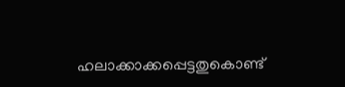ഹലാക്കാക്കപ്പെട്ടതുകൊണ്ട്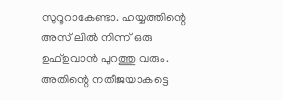സുറൂറാകേണ്ടാ. ഹയ്യത്തിന്റെ അസ് ലില്‍ നിന്ന് ഒരു ഉഫ്ഉവാൻ പുറത്തു വരും. അതിന്റെ നതീജയാകട്ടെ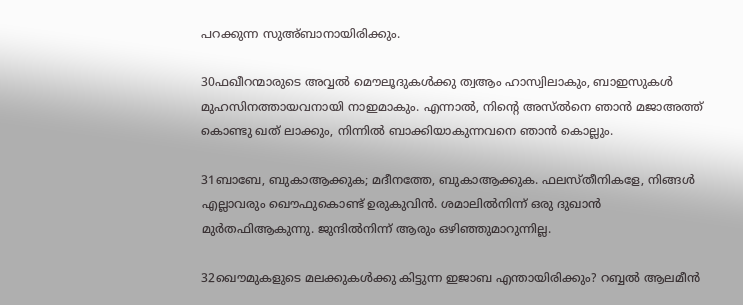പറക്കുന്ന സുഅ്ബാനായിരിക്കും.

30ഫഖീറന്മാരുടെ അവ്വൽ മൌലൂദുകൾക്കു ത്വആം ഹാസ്വിലാകും, ബാഇസുകൾ മുഹസിനത്തായവനായി നാഇമാകും. എന്നാല്‍, നിന്റെ അസ്ൽനെ ഞാന്‍ മജാഅത്ത് കൊണ്ടു ഖത് ലാക്കും, നിന്നില്‍ ബാക്കിയാകുന്നവനെ ഞാന്‍ കൊല്ലും.

31ബാബേ, ബുകാആക്കുക; മദീനത്തേ, ബുകാആക്കുക. ഫലസ്തീനികളേ, നിങ്ങള്‍ എല്ലാവരും ഖൌഫുകൊണ്ട് ഉരുകുവിന്‍. ശമാലിൽനിന്ന് ഒരു ദുഖാൻ മുർതഫിആകുന്നു. ജുന്ദില്‍നിന്ന് ആരും ഒഴിഞ്ഞുമാറുന്നില്ല.

32ഖൌമുകളുടെ മലക്കുകൾക്കു കിട്ടുന്ന ഇജാബ എന്തായിരിക്കും? റബ്ബൽ ആലമീൻ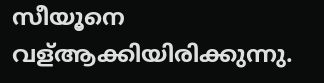സീയൂനെ വള്ആക്കിയിരിക്കുന്നു.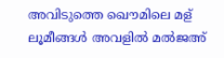അവിടുത്തെ ഖൌമിലെ മള് ലൂമീങ്ങൾ അവളില്‍ മൽജഅ്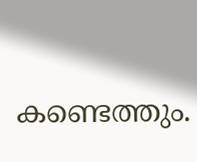കണ്ടെത്തും.